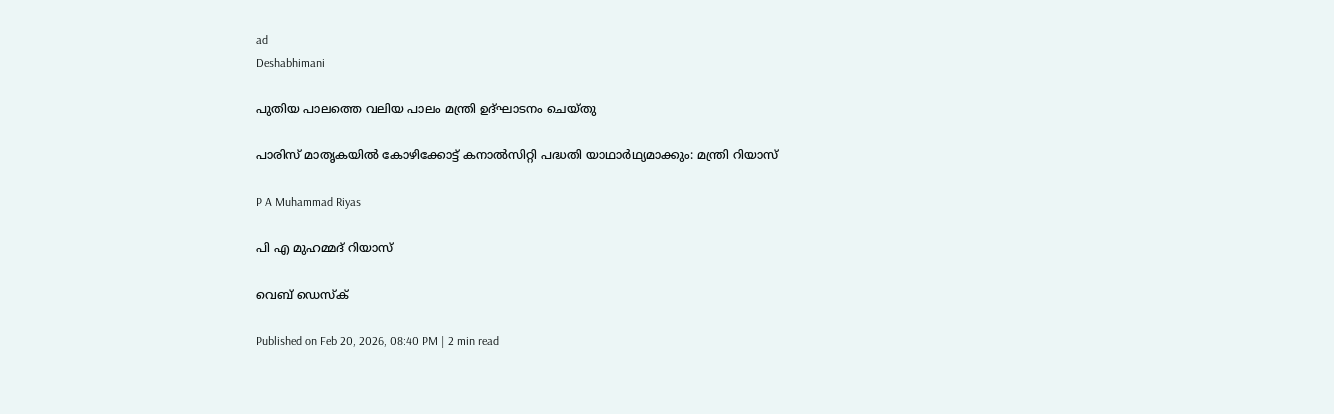ad
Deshabhimani

പുതിയ പാലത്തെ വലിയ പാലം മന്ത്രി ഉദ്ഘാടനം ചെയ്തു

പാരിസ് മാതൃകയില്‍ കോഴിക്കോട്ട് കനാല്‍സിറ്റി പദ്ധതി യാഥാര്‍ഥ്യമാക്കും: മന്ത്രി റിയാസ്

P A Muhammad Riyas

പി എ മുഹമ്മദ് റിയാസ്

വെബ് ഡെസ്ക്

Published on Feb 20, 2026, 08:40 PM | 2 min read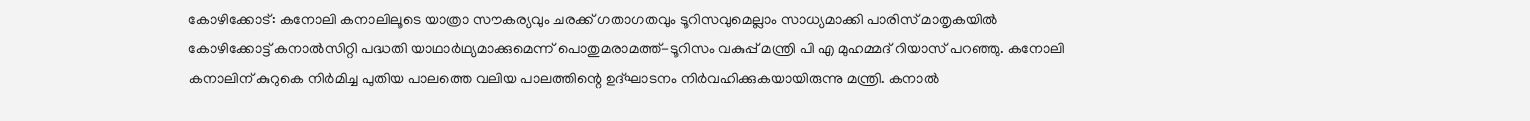കോഴിക്കോട്: കനോലി കനാലിലൂടെ യാത്രാ സൗകര്യവും ചരക്ക് ഗതാഗതവും ടൂറിസവുമെല്ലാം സാധ്യമാക്കി പാരിസ് മാതൃകയില്‍ കോഴിക്കോട്ട് കനാല്‍സിറ്റി പദ്ധതി യാഥാര്‍ഥ്യമാക്കുമെന്ന് പൊതുമരാമത്ത്-ടൂറിസം വകുപ്പ് മന്ത്രി പി എ മുഹമ്മദ് റിയാസ് പറഞ്ഞു. കനോലി കനാലിന് കുറുകെ നിര്‍മിച്ച പുതിയ പാലത്തെ വലിയ പാലത്തിന്റെ ഉദ്ഘാടനം നിര്‍വഹിക്കുകയായിരുന്നു മന്ത്രി. കനാല്‍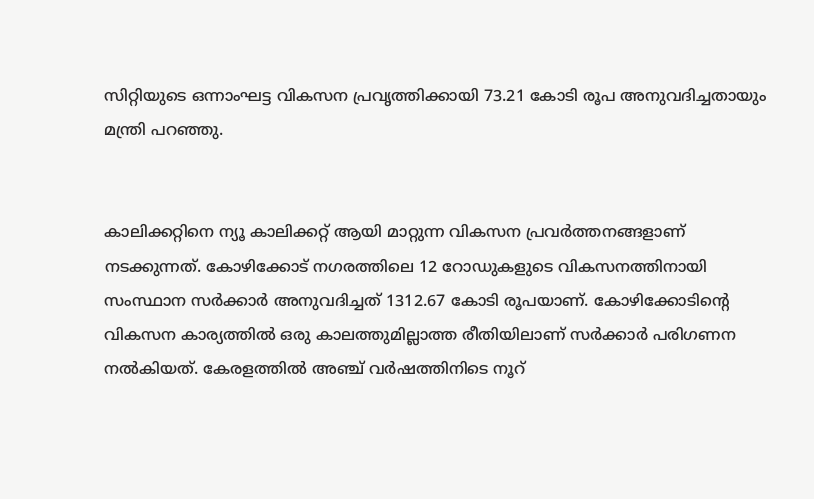സിറ്റിയുടെ ഒന്നാംഘട്ട വികസന പ്രവൃത്തിക്കായി 73.21 കോടി രൂപ അനുവദിച്ചതായും മന്ത്രി പറഞ്ഞു.


കാലിക്കറ്റിനെ ന്യൂ കാലിക്കറ്റ് ആയി മാറ്റുന്ന വികസന പ്രവര്‍ത്തനങ്ങളാണ് നടക്കുന്നത്. കോഴിക്കോട് നഗരത്തിലെ 12 റോഡുകളുടെ വികസനത്തിനായി സംസ്ഥാന സര്‍ക്കാര്‍ അനുവദിച്ചത് 1312.67 കോടി രൂപയാണ്. കോഴിക്കോടിന്റെ വികസന കാര്യത്തില്‍ ഒരു കാലത്തുമില്ലാത്ത രീതിയിലാണ് സര്‍ക്കാര്‍ പരിഗണന നല്‍കിയത്. കേരളത്തില്‍ അഞ്ച് വര്‍ഷത്തിനിടെ നൂറ്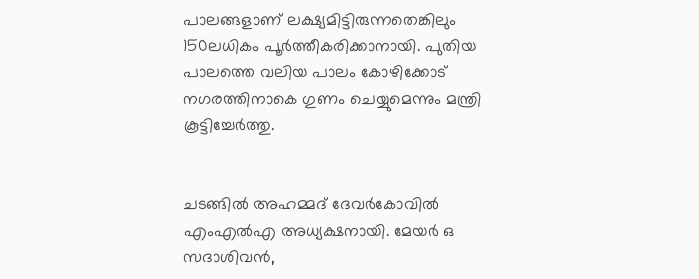പാലങ്ങളാണ് ലക്ഷ്യമിട്ടിരുന്നതെങ്കിലും 150ലധികം പൂര്‍ത്തീകരിക്കാനായി. പുതിയ പാലത്തെ വലിയ പാലം കോഴിക്കോട് നഗരത്തിനാകെ ഗുണം ചെയ്യുമെന്നും മന്ത്രി കൂട്ടിച്ചേര്‍ത്തു.


ചടങ്ങില്‍ അഹമ്മദ് ദേവര്‍കോവില്‍ എംഎല്‍എ അധ്യക്ഷനായി. മേയര്‍ ഒ സദാശിവന്‍,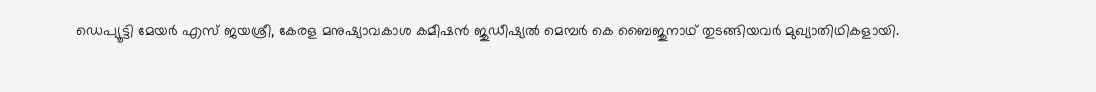ഡെപ്യൂട്ടി മേയര്‍ എസ് ജയശ്രീ, കേരള മനുഷ്യാവകാശ കമീഷന്‍ ജുഡീഷ്യല്‍ മെമ്പര്‍ കെ ബൈജുനാഥ് തുടങ്ങിയവര്‍ മുഖ്യാതിഥികളായി.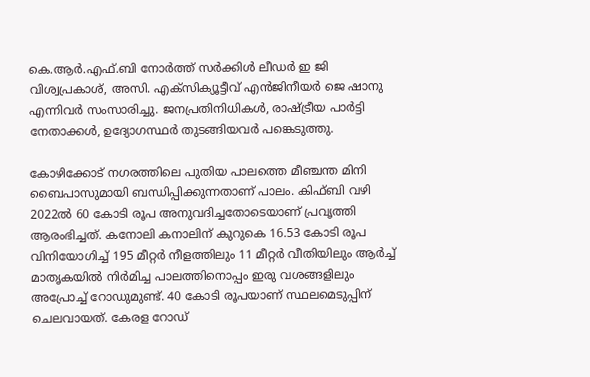കെ.ആര്‍.എഫ്.ബി നോര്‍ത്ത് സര്‍ക്കിള്‍ ലീഡര്‍ ഇ ജി വിശ്വപ്രകാശ്, അസി. എക്‌സിക്യൂട്ടീവ് എന്‍ജിനീയര്‍ ജെ ഷാനു എന്നിവര്‍ സംസാരിച്ചു. ജനപ്രതിനിധികള്‍, രാഷ്ട്രീയ പാര്‍ട്ടി നേതാക്കള്‍, ഉദ്യോഗസ്ഥര്‍ തുടങ്ങിയവര്‍ പങ്കെടുത്തു.

കോഴിക്കോട് നഗരത്തിലെ പുതിയ പാലത്തെ മീഞ്ചന്ത മിനി ബൈപാസുമായി ബന്ധിപ്പിക്കുന്നതാണ് പാലം. കിഫ്ബി വഴി 2022ല്‍ 60 കോടി രൂപ അനുവദിച്ചതോടെയാണ് പ്രവൃത്തി ആരംഭിച്ചത്. കനോലി കനാലിന് കുറുകെ 16.53 കോടി രൂപ വിനിയോഗിച്ച് 195 മീറ്റര്‍ നീളത്തിലും 11 മീറ്റര്‍ വീതിയിലും ആര്‍ച്ച് മാതൃകയില്‍ നിര്‍മിച്ച പാലത്തിനൊപ്പം ഇരു വശങ്ങളിലും അപ്രോച്ച് റോഡുമുണ്ട്. 40 കോടി രൂപയാണ് സ്ഥലമെടുപ്പിന് ചെലവായത്. കേരള റോഡ്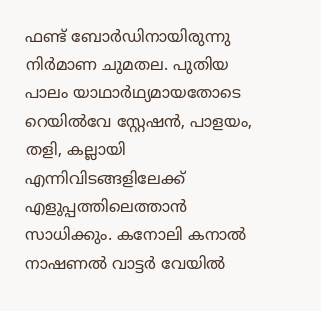ഫണ്ട് ബോര്‍ഡിനായിരുന്നു നിര്‍മാണ ചുമതല. പുതിയ പാലം യാഥാര്‍ഥ്യമായതോടെ റെയില്‍വേ സ്റ്റേഷന്‍, പാളയം, തളി, കല്ലായി എന്നിവിടങ്ങളിലേക്ക് എളുപ്പത്തിലെത്താന്‍ സാധിക്കും. കനോലി കനാല്‍ നാഷണല്‍ വാട്ടര്‍ വേയില്‍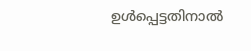ഉള്‍പ്പെട്ടതിനാല്‍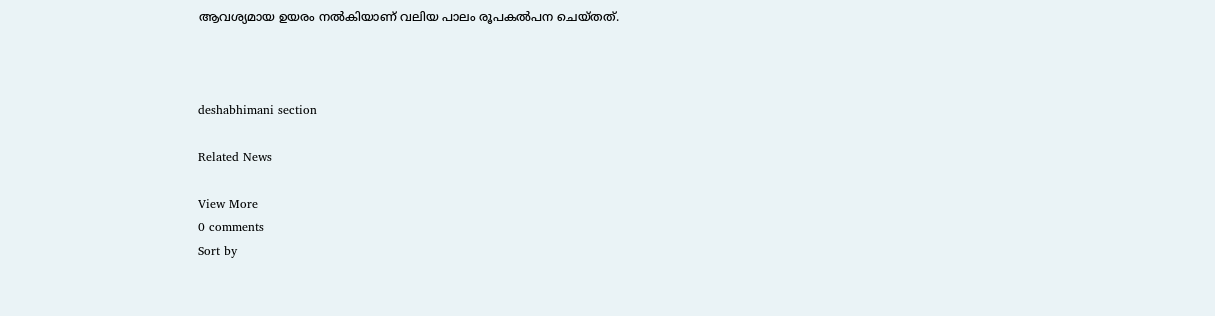ആവശ്യമായ ഉയരം നല്‍കിയാണ് വലിയ പാലം രൂപകല്‍പന ചെയ്തത്.



deshabhimani section

Related News

View More
0 comments
Sort by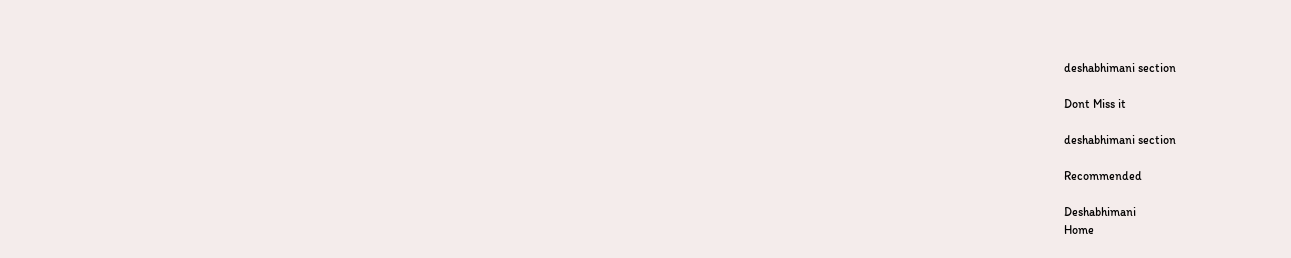deshabhimani section

Dont Miss it

deshabhimani section

Recommended

Deshabhimani
Home